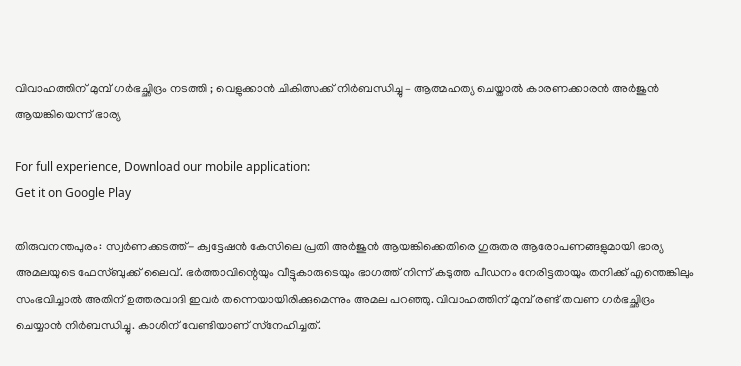വിവാഹത്തിന് മുമ്പ് ഗര്‍ഭച്ഛിദ്രം നടത്തി ; വെളുക്കാന്‍ ചികിത്സക്ക് നിര്‍ബന്ധിച്ചു – ആത്മഹത്യ ചെയ്താല്‍ കാരണക്കാരന്‍ അര്‍ജുന്‍ ആയങ്കിയെന്ന് ഭാര്യ

For full experience, Download our mobile application:
Get it on Google Play

തിരുവനന്തപുരം: സ്വര്‍ണക്കടത്ത്- ക്വട്ടേഷന്‍ കേസിലെ പ്രതി അര്‍ജുന്‍ ആയങ്കിക്കെതിരെ ഗുരുതര ആരോപണങ്ങളുമായി ഭാര്യ അമലയുടെ ഫേസ്ബുക്ക് ലൈവ്. ഭര്‍ത്താവിന്റെയും വീട്ടുകാരുടെയും ഭാഗത്ത് നിന്ന് കടുത്ത പീഡനം നേരിട്ടതായും തനിക്ക് എന്തെങ്കിലും സംഭവിച്ചാല്‍ അതിന് ഉത്തരവാദി ഇവര്‍ തന്നെയായിരിക്കുമെന്നും അമല പറഞ്ഞു. വിവാഹത്തിന് മുമ്പ് രണ്ട് തവണ ഗര്‍ഭച്ഛിദ്രം ചെയ്യാന്‍ നിര്‍ബന്ധിച്ചു. കാശിന് വേണ്ടിയാണ് സ്‌നേഹിച്ചത്.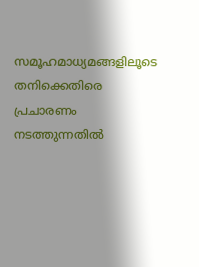സമൂഹമാധ്യമങ്ങളിലൂടെ തനിക്കെതിരെ പ്രചാരണം നടത്തുന്നതില്‍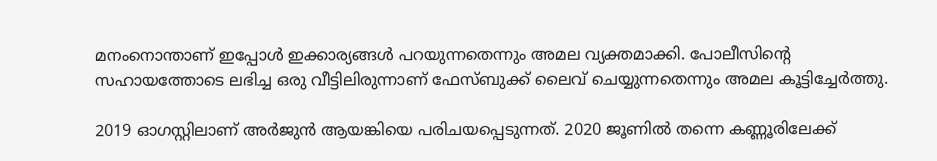മനംനൊന്താണ് ഇപ്പോള്‍ ഇക്കാര്യങ്ങള്‍ പറയുന്നതെന്നും അമല വ്യക്തമാക്കി. പോലീസിന്റെ സഹായത്തോടെ ലഭിച്ച ഒരു വീട്ടിലിരുന്നാണ് ഫേസ്ബുക്ക് ലൈവ് ചെയ്യുന്നതെന്നും അമല കൂട്ടിച്ചേര്‍ത്തു.

2019 ഓഗസ്റ്റിലാണ് അര്‍ജുന്‍ ആയങ്കിയെ പരിചയപ്പെടുന്നത്. 2020 ജൂണില്‍ തന്നെ കണ്ണൂരിലേക്ക്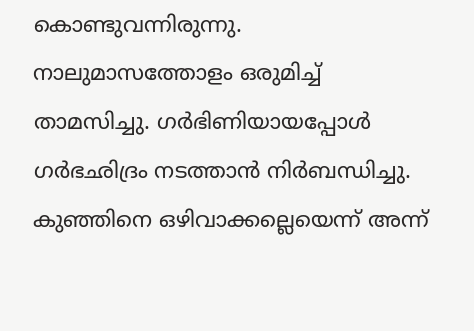കൊണ്ടുവന്നിരുന്നു. നാലുമാസത്തോളം ഒരുമിച്ച് താമസിച്ചു. ഗര്‍ഭിണിയായപ്പോള്‍ ഗര്‍ഭഛിദ്രം നടത്താന്‍ നിര്‍ബന്ധിച്ചു. കുഞ്ഞിനെ ഒഴിവാക്കല്ലെയെന്ന് അന്ന്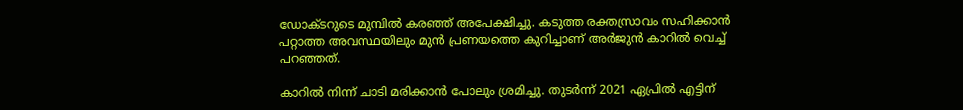ഡോക്ടറുടെ മുമ്പില്‍ കരഞ്ഞ് അപേക്ഷിച്ചു. കടുത്ത രക്തസ്രാവം സഹിക്കാന്‍ പറ്റാത്ത അവസ്ഥയിലും മുന്‍ പ്രണയത്തെ കുറിച്ചാണ് അര്‍ജുന്‍ കാറില്‍ വെച്ച് പറഞ്ഞത്.

കാറില്‍ നിന്ന് ചാടി മരിക്കാന്‍ പോലും ശ്രമിച്ചു. തുടര്‍ന്ന് 2021 ഏപ്രില്‍ എട്ടിന്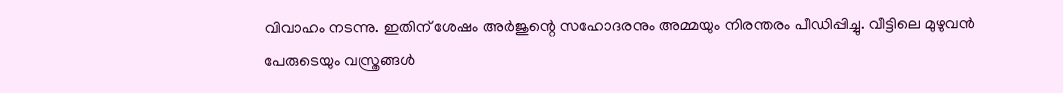വിവാഹം നടന്നു. ഇതിന് ശേഷം അര്‍ജുന്റെ സഹോദരനും അമ്മയും നിരന്തരം പീഡിപ്പിച്ചു. വീട്ടിലെ മുഴുവന്‍ പേരുടെയും വസ്ത്രങ്ങള്‍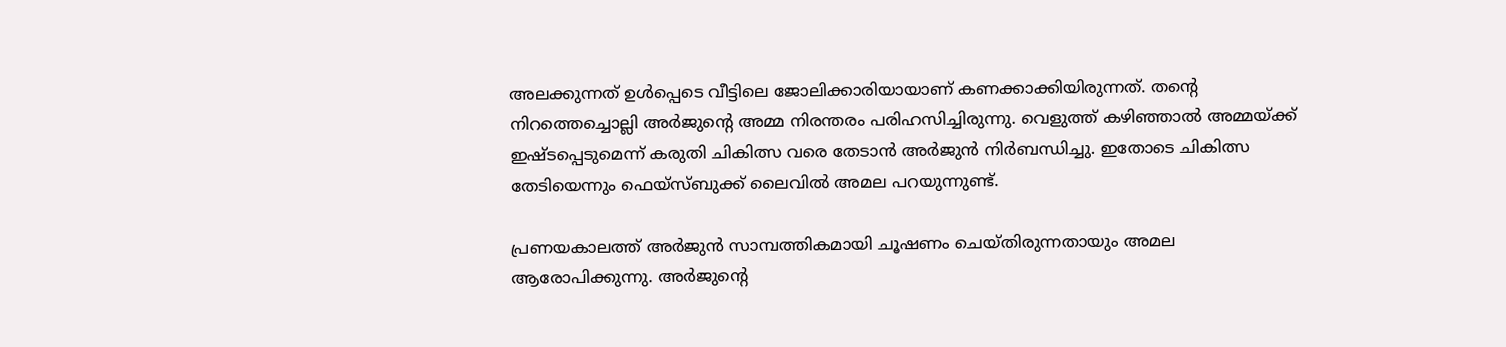അലക്കുന്നത് ഉള്‍പ്പെടെ വീട്ടിലെ ജോലിക്കാരിയായാണ് കണക്കാക്കിയിരുന്നത്. തന്റെ നിറത്തെച്ചൊല്ലി അര്‍ജുന്റെ അമ്മ നിരന്തരം പരിഹസിച്ചിരുന്നു. വെളുത്ത് കഴിഞ്ഞാല്‍ അമ്മയ്ക്ക് ഇഷ്ടപ്പെടുമെന്ന് കരുതി ചികിത്സ വരെ തേടാന്‍ അര്‍ജുന്‍ നിര്‍ബന്ധിച്ചു. ഇതോടെ ചികിത്സ തേടിയെന്നും ഫെയ്സ്ബുക്ക് ലൈവില്‍ അമല പറയുന്നുണ്ട്.

പ്രണയകാലത്ത് അര്‍ജുന്‍ സാമ്പത്തികമായി ചൂഷണം ചെയ്തിരുന്നതായും അമല ആരോപിക്കുന്നു. അര്‍ജുന്റെ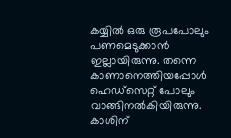കയ്യില്‍ ഒരു രൂപപോലും പണമെടുക്കാന്‍ ഇല്ലായിരുന്നു. തന്നെ കാണാനെത്തിയപ്പോള്‍ ഹെഡ്സെറ്റ് പോലും വാങ്ങിനല്‍കിയിരുന്നു. കാശിന്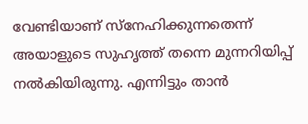വേണ്ടിയാണ് സ്നേഹിക്കുന്നതെന്ന് അയാളുടെ സുഹൃത്ത് തന്നെ മുന്നറിയിപ്പ് നല്‍കിയിരുന്നു. എന്നിട്ടും താന്‍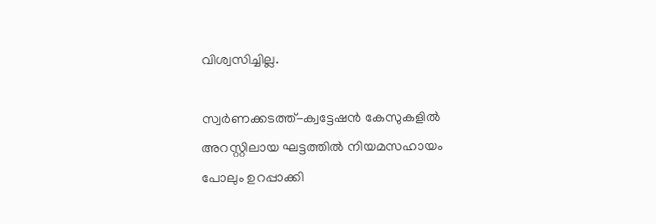വിശ്വസിച്ചില്ല.

സ്വര്‍ണക്കടത്ത്-ക്വട്ടേഷന്‍ കേസുകളില്‍ അറസ്റ്റിലായ ഘട്ടത്തില്‍ നിയമസഹായം പോലും ഉറപ്പാക്കി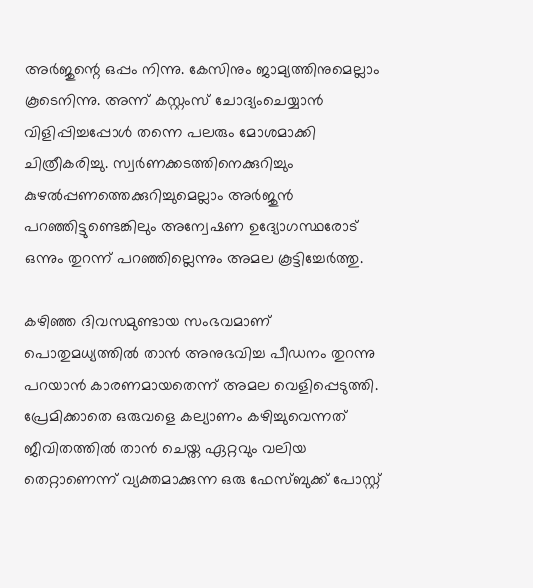അര്‍ജുന്റെ ഒപ്പം നിന്നു. കേസിനും ജാമ്യത്തിനുമെല്ലാം കൂടെനിന്നു. അന്ന് കസ്റ്റംസ് ചോദ്യംചെയ്യാന്‍ വിളിപ്പിച്ചപ്പോള്‍ തന്നെ പലരും മോശമാക്കി ചിത്രീകരിച്ചു. സ്വര്‍ണക്കടത്തിനെക്കുറിച്ചും കുഴല്‍പ്പണത്തെക്കുറിച്ചുമെല്ലാം അര്‍ജുന്‍ പറഞ്ഞിട്ടുണ്ടെങ്കിലും അന്വേഷണ ഉദ്യോഗസ്ഥരോട് ഒന്നും തുറന്ന് പറഞ്ഞില്ലെന്നും അമല കൂട്ടിച്ചേര്‍ത്തു.

കഴിഞ്ഞ ദിവസമുണ്ടായ സംഭവമാണ് പൊതുമധ്യത്തില്‍ താന്‍ അനുഭവിച്ച പീഡനം തുറന്നു പറയാന്‍ കാരണമായതെന്ന് അമല വെളിപ്പെടുത്തി. പ്രേമിക്കാതെ ഒരുവളെ കല്യാണം കഴിച്ചുവെന്നത് ജീവിതത്തില്‍ താന്‍ ചെയ്ത ഏറ്റവും വലിയ തെറ്റാണെന്ന് വ്യക്തമാക്കുന്ന ഒരു ഫേസ്ബുക്ക് പോസ്റ്റ്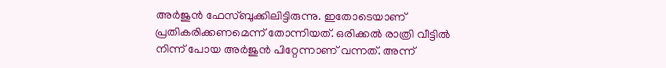അര്‍ജുന്‍ ഫേസ്ബുക്കിലിട്ടിരുന്നു. ഇതോടെയാണ് പ്രതികരിക്കണമെന്ന് തോന്നിയത്. ഒരിക്കല്‍ രാത്രി വീട്ടില്‍ നിന്ന് പോയ അര്‍ജുന്‍ പിറ്റേന്നാണ് വന്നത്. അന്ന്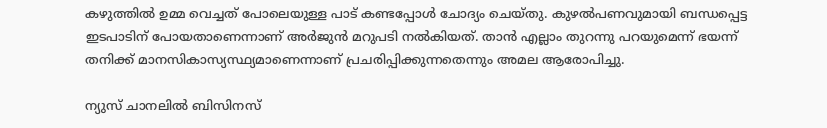കഴുത്തില്‍ ഉമ്മ വെച്ചത് പോലെയുള്ള പാട് കണ്ടപ്പോള്‍ ചോദ്യം ചെയ്തു. കുഴല്‍പണവുമായി ബന്ധപ്പെട്ട ഇടപാടിന് പോയതാണെന്നാണ് അര്‍ജുന്‍ മറുപടി നല്‍കിയത്. താന്‍ എല്ലാം തുറന്നു പറയുമെന്ന് ഭയന്ന് തനിക്ക് മാനസികാസ്യസ്ഥ്യമാണെന്നാണ് പ്രചരിപ്പിക്കുന്നതെന്നും അമല ആരോപിച്ചു.

ന്യുസ് ചാനലില്‍ ബിസിനസ്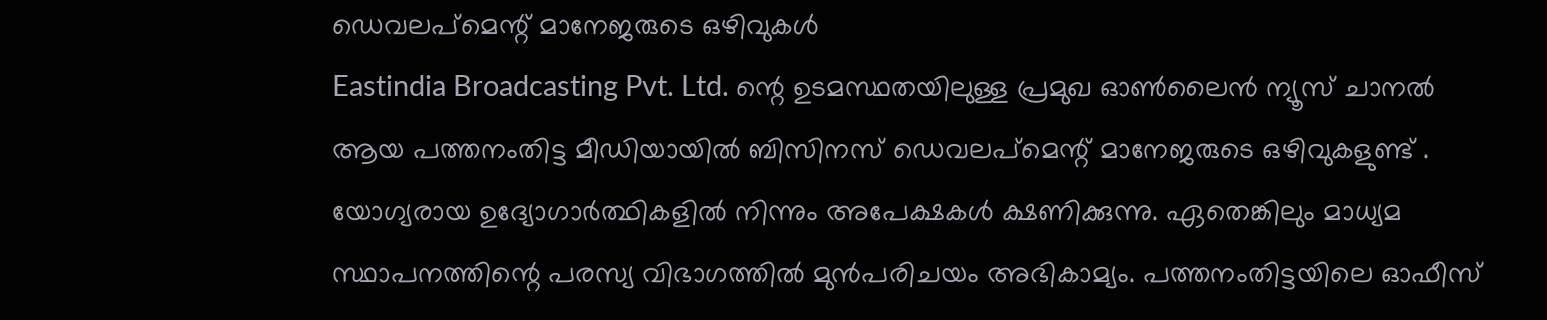ഡെവലപ്മെന്റ് മാനേജരുടെ ഒഴിവുകള്‍
Eastindia Broadcasting Pvt. Ltd. ന്റെ ഉടമസ്ഥതയിലുള്ള പ്രമുഖ ഓണ്‍ലൈന്‍ ന്യൂസ് ചാനല്‍ ആയ പത്തനംതിട്ട മീഡിയായില്‍ ബിസിനസ് ഡെവലപ്മെന്റ് മാനേജരുടെ ഒഴിവുകളുണ്ട് . യോഗ്യരായ ഉദ്യോഗാര്‍ത്ഥികളില്‍ നിന്നും അപേക്ഷകള്‍ ക്ഷണിക്കുന്നു. ഏതെങ്കിലും മാധ്യമ സ്ഥാപനത്തിന്റെ പരസ്യ വിഭാഗത്തില്‍ മുന്‍പരിചയം അഭികാമ്യം. പത്തനംതിട്ടയിലെ ഓഫീസ്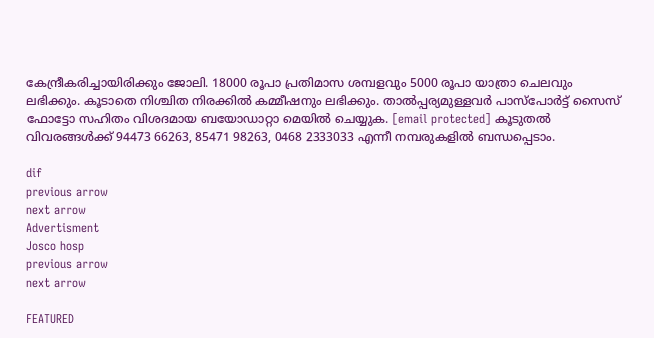കേന്ദ്രീകരിച്ചായിരിക്കും ജോലി. 18000 രൂപാ പ്രതിമാസ ശമ്പളവും 5000 രൂപാ യാത്രാ ചെലവും ലഭിക്കും. കൂടാതെ നിശ്ചിത നിരക്കില്‍ കമ്മീഷനും ലഭിക്കും. താല്‍പ്പര്യമുള്ളവര്‍ പാസ്പോര്‍ട്ട് സൈസ് ഫോട്ടോ സഹിതം വിശദമായ ബയോഡാറ്റാ മെയില്‍ ചെയ്യുക. [email protected] കൂടുതല്‍ വിവരങ്ങള്‍ക്ക് 94473 66263, 85471 98263, 0468 2333033 എന്നീ നമ്പരുകളില്‍ ബന്ധപ്പെടാം.

dif
previous arrow
next arrow
Advertisment
Josco hosp
previous arrow
next arrow

FEATURED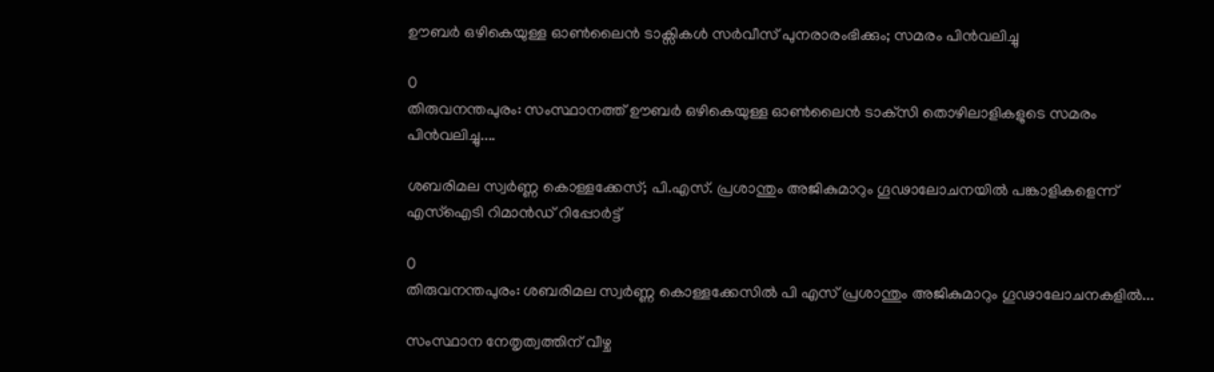ഊബര്‍ ഒഴികെയുള്ള ഓൺലൈൻ ടാക്സികൾ സർവീസ് പുനരാരംഭിക്കും; സമരം പിൻവലിച്ചു

0
തിരുവനന്തപുരം: സംസ്ഥാനത്ത് ഊബര്‍ ഒഴികെയുള്ള ഓണ്‍ലൈന്‍ ടാക്‌സി തൊഴിലാളികളുടെ സമരം പിന്‍വലിച്ചു....

ശബരിമല സ്വര്‍ണ്ണ കൊള്ളക്കേസ്; പി.എസ്. പ്രശാന്തും അജികുമാറും ഗൂഢാലോചനയിൽ പങ്കാളികളെന്ന് എസ്‌ഐടി റിമാൻഡ് റിപ്പോർട്ട്

0
തിരുവനന്തപുരം: ശബരിമല സ്വര്‍ണ്ണ കൊള്ളക്കേസില്‍ പി എസ് പ്രശാന്തും അജികുമാറും ഗൂഢാലോചനകളില്‍...

സംസ്ഥാന നേതൃത്വത്തിന് വീഴ്ച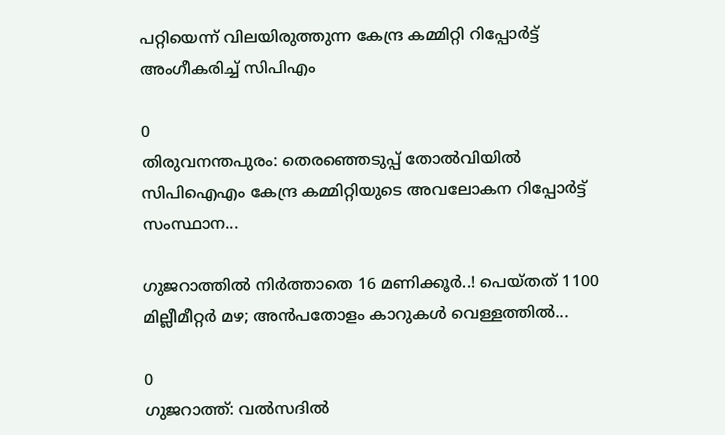പറ്റിയെന്ന് വിലയിരുത്തുന്ന കേന്ദ്ര കമ്മിറ്റി റിപ്പോർട്ട് അംഗീകരിച്ച് സിപിഎം

0
തിരുവനന്തപുരം: തെരഞ്ഞെടുപ്പ് തോൽവിയിൽ സിപിഐഎം കേന്ദ്ര കമ്മിറ്റിയുടെ അവലോകന റിപ്പോര്‍ട്ട് സംസ്ഥാന...

ഗുജറാത്തിൽ നിർത്താതെ 16 മണിക്കൂർ..! പെയ്തത് 1100 മില്ലീമീറ്റർ മഴ; അൻപതോളം കാറുകൾ വെള്ളത്തിൽ...

0
ഗുജറാത്ത്: വൽസദിൽ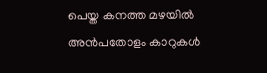പെയ്ത കനത്ത മഴയിൽ അൻപതോളം കാറുകൾ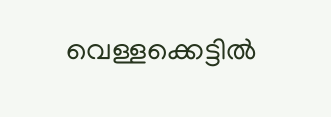വെള്ളക്കെട്ടിൽ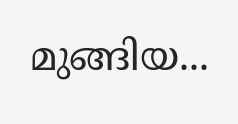മുങ്ങിയ...